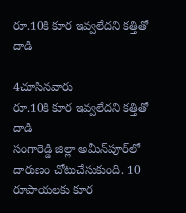రూ.10కి కూర ఇవ్వలేదని కత్తితో దాడి

4చూసినవారు
రూ.10కి కూర ఇవ్వలేదని కత్తితో దాడి
సంగారెడ్డి జిల్లా అమీన్‌పూర్‌లో దారుణం చోటుచేసుకుంది. 10 రూపాయలకు కూర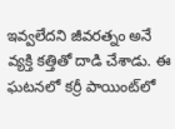ఇవ్వలేదని జీవరత్నం అనే వ్యక్తి కత్తితో దాడి చేశాడు. ఈ ఘటనలో కర్రీ పాయింట్‌లో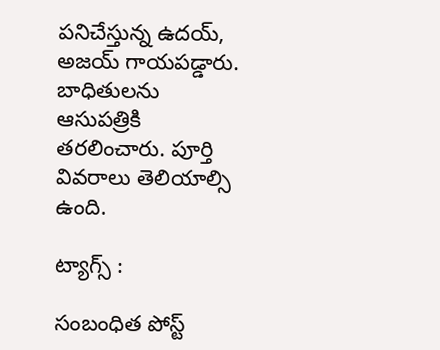పనిచేస్తున్న ఉదయ్, అజయ్ గాయపడ్డారు. బాధితులను ఆసుపత్రికి తరలించారు. పూర్తి వివరాలు తెలియాల్సి ఉంది.

ట్యాగ్స్ :

సంబంధిత పోస్ట్